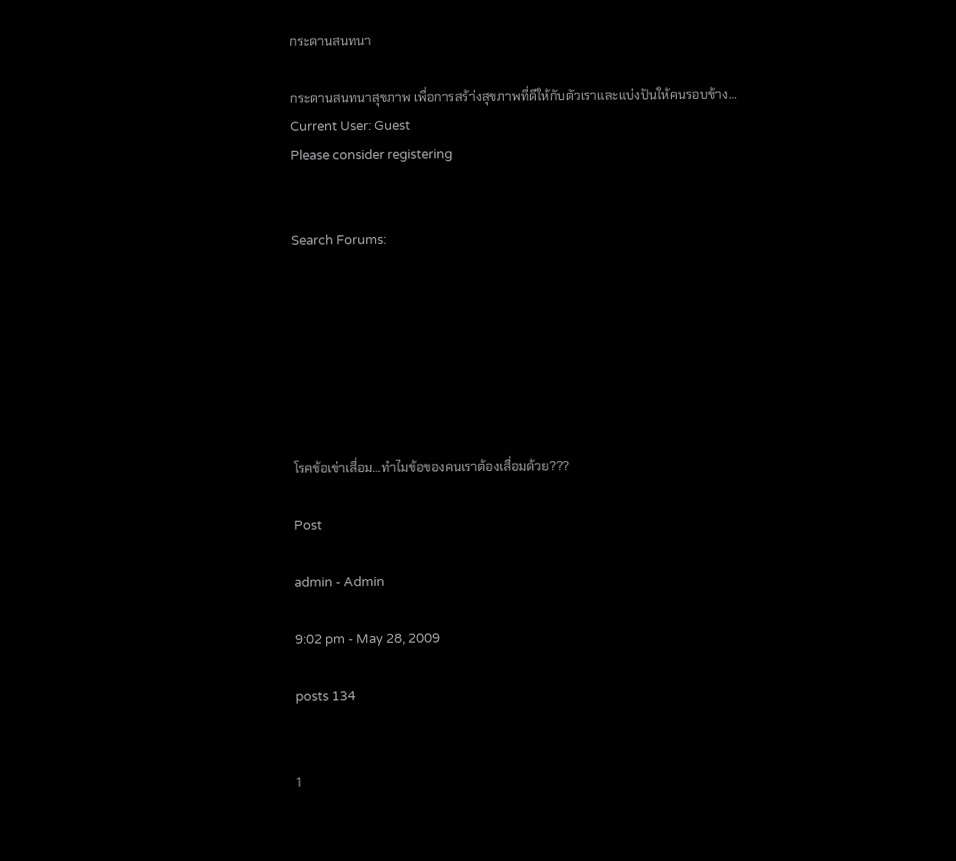กระดานสนทนา

กระดานสนทนาสุขภาพ เพื่อการสร้า่งสุขภาพที่ดีให้กับตัวเราและแบ่งปันให้คนรอบข้าง…
Current User: Guest
Please consider registering


Search Forums:







โรคข้อเข่าเสื่อม…ทำไมข้อของคนเราต้องเสื่อมด้วย???

Post

admin - Admin

9:02 pm - May 28, 2009

posts 134


1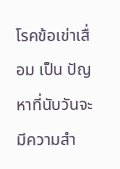โรคข้อเข่าเสื่อม เป็น ปัญหาที่นับวันจะมีความสำ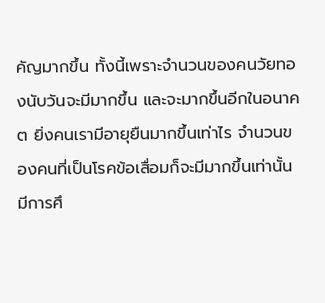คัญมากขึ้น ทั้งนี้เพราะจำนวนของคนวัยทองนับวันจะมีมากขึ้น และจะมากขึ้นอีกในอนาคต ยิ่งคนเรามีอายุยืนมากขึ้นเท่าไร จำนวนของคนที่เป็นโรคข้อเสื่อมก็จะมีมากขึ้นเท่านั้น มีการศึ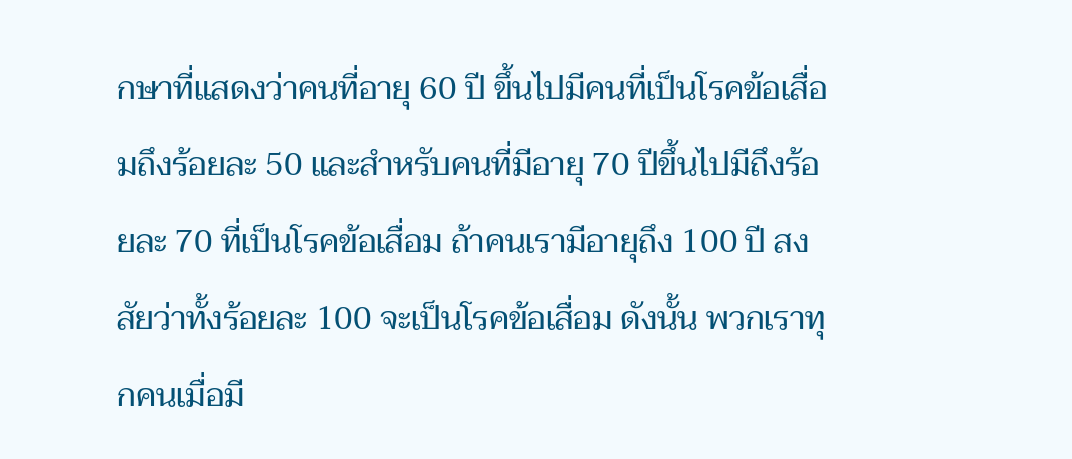กษาที่แสดงว่าคนที่อายุ 60 ปี ขึ้นไปมีคนที่เป็นโรคข้อเสื่อมถึงร้อยละ 50 และสำหรับคนที่มีอายุ 70 ปีขึ้นไปมีถึงร้อยละ 70 ที่เป็นโรคข้อเสื่อม ถ้าคนเรามีอายุถึง 100 ปี สงสัยว่าทั้งร้อยละ 100 จะเป็นโรคข้อเสื่อม ดังนั้น พวกเราทุกคนเมื่อมี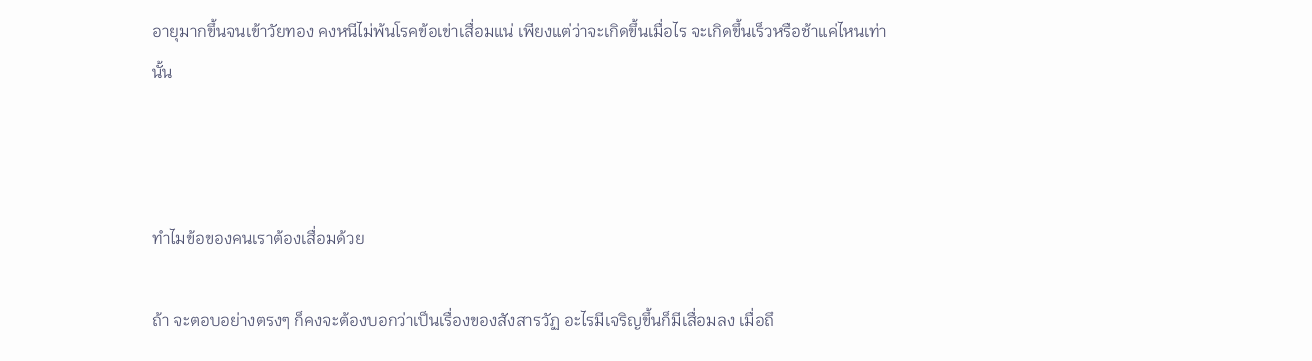อายุมากขึ้นจนเข้าวัยทอง คงหนีไม่พ้นโรคข้อเข่าเสื่อมแน่ เพียงแต่ว่าจะเกิดขึ้นเมื่อไร จะเกิดขึ้นเร็วหรือช้าแค่ไหนเท่านั้น



ทำไมข้อของคนเราต้องเสื่อมด้วย

ถ้า จะตอบอย่างตรงๆ ก็คงจะต้องบอกว่าเป็นเรื่องของสังสารวัฏ อะไรมีเจริญขึ้นก็มีเสื่อมลง เมื่อถึ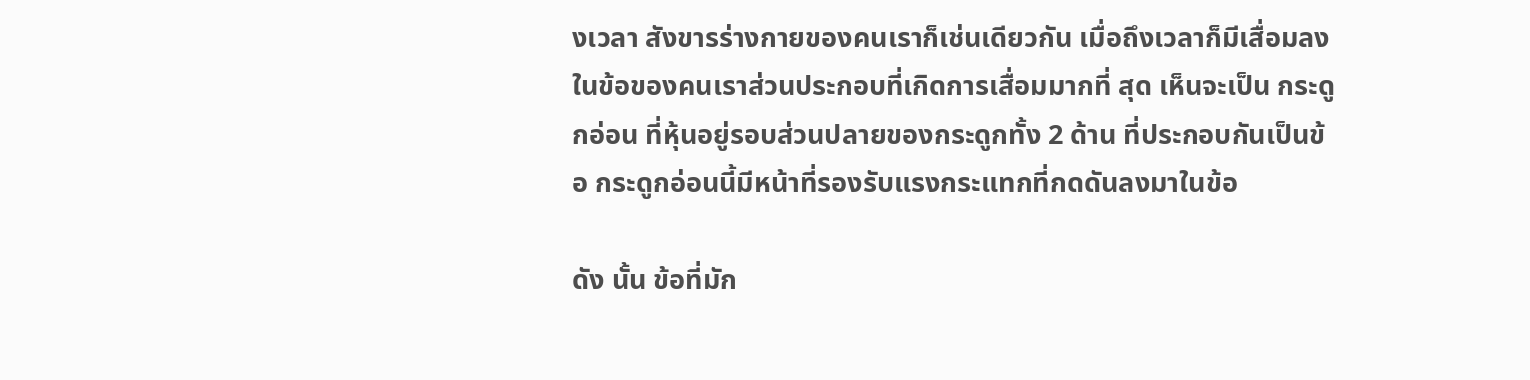งเวลา สังขารร่างกายของคนเราก็เช่นเดียวกัน เมื่อถึงเวลาก็มีเสื่อมลง ในข้อของคนเราส่วนประกอบที่เกิดการเสื่อมมากที่ สุด เห็นจะเป็น กระดูกอ่อน ที่หุ้นอยู่รอบส่วนปลายของกระดูกทั้ง 2 ด้าน ที่ประกอบกันเป็นข้อ กระดูกอ่อนนี้มีหน้าที่รองรับแรงกระแทกที่กดดันลงมาในข้อ

ดัง นั้น ข้อที่มัก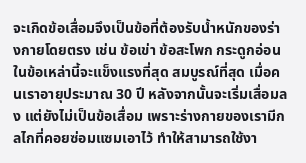จะเกิดข้อเสื่อมจึงเป็นข้อที่ต้องรับน้ำหนักของร่างกายโดยตรง เช่น ข้อเข่า ข้อสะโพก กระดูกอ่อนในข้อเหล่านี้จะแข็งแรงที่สุด สมบูรณ์ที่สุด เมื่อคนเราอายุประมาณ 30 ปี หลังจากนั้นจะเริ่มเสื่อมลง แต่ยังไม่เป็นข้อเสื่อม เพราะร่างกายของเรามีกลไกที่คอยซ่อมแซมเอาไว้ ทำให้สามารถใช้งา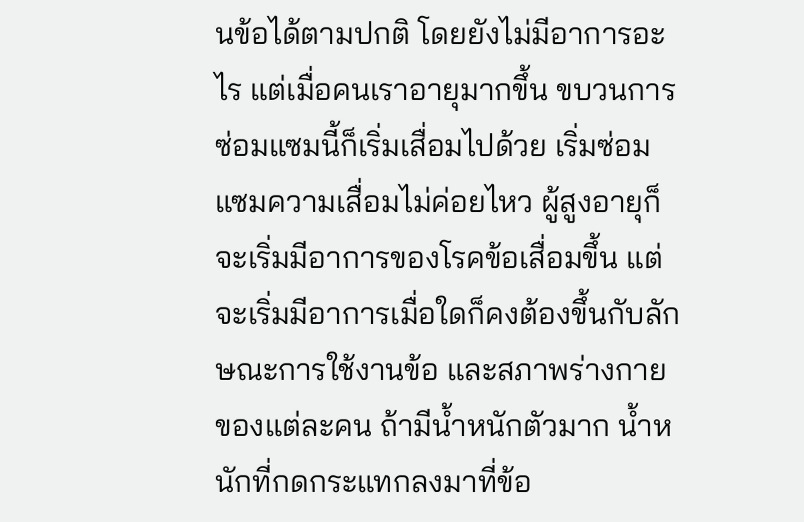นข้อได้ตามปกติ โดยยังไม่มีอาการอะไร แต่เมื่อคนเราอายุมากขึ้น ขบวนการซ่อมแซมนี้ก็เริ่มเสื่อมไปด้วย เริ่มซ่อมแซมความเสื่อมไม่ค่อยไหว ผู้สูงอายุก็จะเริ่มมีอาการของโรคข้อเสื่อมขึ้น แต่จะเริ่มมีอาการเมื่อใดก็คงต้องขึ้นกับลักษณะการใช้งานข้อ และสภาพร่างกายของแต่ละคน ถ้ามีน้ำหนักตัวมาก น้ำหนักที่กดกระแทกลงมาที่ข้อ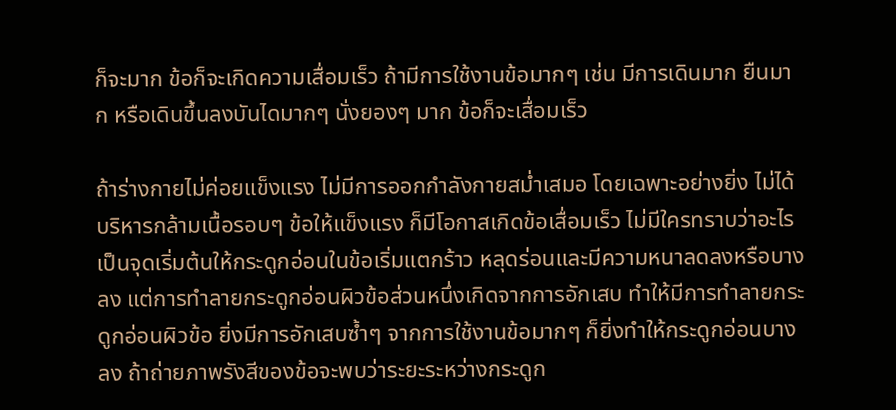ก็จะมาก ข้อก็จะเกิดความเสื่อมเร็ว ถ้ามีการใช้งานข้อมากๆ เช่น มีการเดินมาก ยืนมาก หรือเดินขึ้นลงบันไดมากๆ นั่งยองๆ มาก ข้อก็จะเสื่อมเร็ว

ถ้าร่างกายไม่ค่อยแข็งแรง ไม่มีการออกกำลังกายสม่ำเสมอ โดยเฉพาะอย่างยิ่ง ไม่ได้บริหารกล้ามเนื้อรอบๆ ข้อให้แข็งแรง ก็มีโอกาสเกิดข้อเสื่อมเร็ว ไม่มีใครทราบว่าอะไรเป็นจุดเริ่มต้นให้กระดูกอ่อนในข้อเริ่มแตกร้าว หลุดร่อนและมีความหนาลดลงหรือบางลง แต่การทำลายกระดูกอ่อนผิวข้อส่วนหนึ่งเกิดจากการอักเสบ ทำให้มีการทำลายกระดูกอ่อนผิวข้อ ยิ่งมีการอักเสบซ้ำๆ จากการใช้งานข้อมากๆ ก็ยิ่งทำให้กระดูกอ่อนบางลง ถ้าถ่ายภาพรังสีของข้อจะพบว่าระยะระหว่างกระดูก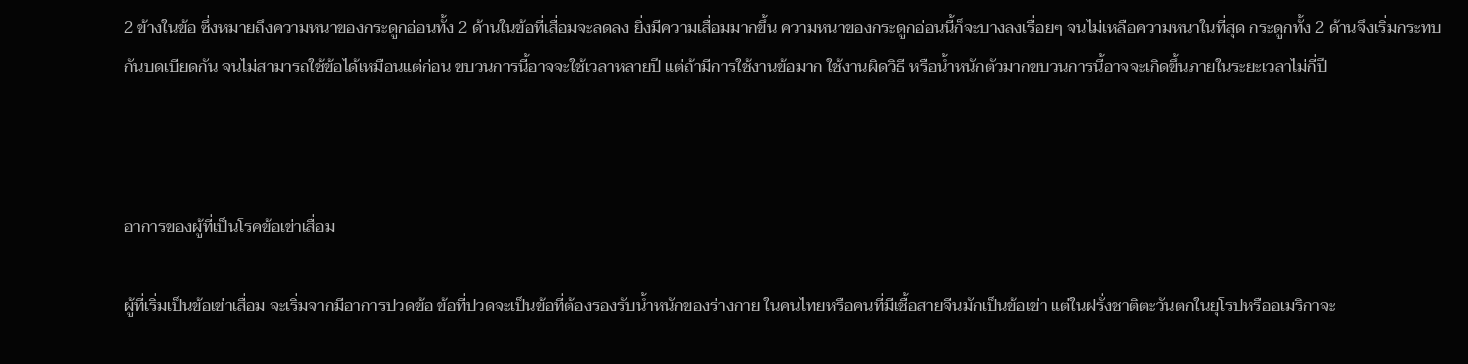2 ข้างในข้อ ซึ่งหมายถึงความหนาของกระดูกอ่อนทั้ง 2 ด้านในข้อที่เสื่อมจะลดลง ยิ่งมีความเสื่อมมากขึ้น ความหนาของกระดูกอ่อนนี้ก็จะบางลงเรื่อยๆ จนไม่เหลือความหนาในที่สุด กระดูกทั้ง 2 ด้านจึงเริ่มกระทบกันบดเบียดกัน จนไม่สามารถใช้ข้อได้เหมือนแต่ก่อน ขบวนการนี้อาจจะใช้เวลาหลายปี แต่ถ้ามีการใช้งานข้อมาก ใช้งานผิดวิธี หรือน้ำหนักตัวมากขบวนการนี้อาจจะเกิดขึ้นภายในระยะเวลาไม่กี่ปี



อาการของผู้ที่เป็นโรคข้อเข่าเสื่อม

ผู้ที่เริ่มเป็นข้อเข่าเสื่อม จะเริ่มจากมีอาการปวดข้อ ข้อที่ปวดจะเป็นข้อที่ต้องรองรับน้ำหนักของร่างกาย ในคนไทยหรือคนที่มีเชื้อสายจีนมักเป็นข้อเข่า แต่ในฝรั่งชาติตะวันตกในยุโรปหรืออเมริกาจะ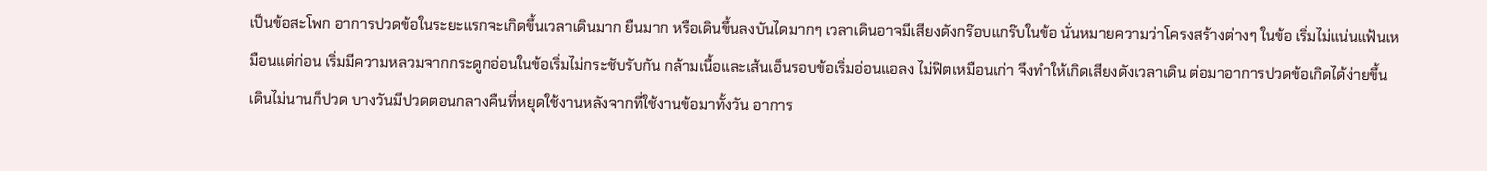เป็นข้อสะโพก อาการปวดข้อในระยะแรกจะเกิดขึ้นเวลาเดินมาก ยืนมาก หรือเดินขึ้นลงบันไดมากๆ เวลาเดินอาจมีเสียงดังกร๊อบแกร๊บในข้อ นั่นหมายความว่าโครงสร้างต่างๆ ในข้อ เริ่มไม่แน่นแฟ้นเหมือนแต่ก่อน เริ่มมีความหลวมจากกระดูกอ่อนในข้อเริ่มไม่กระชับรับกัน กล้ามเนื้อและเส้นเอ็นรอบข้อเริ่มอ่อนแอลง ไม่ฟิตเหมือนเก่า จึงทำให้เกิดเสียงดังเวลาเดิน ต่อมาอาการปวดข้อเกิดได้ง่ายขึ้น เดินไม่นานก็ปวด บางวันมีปวดตอนกลางคืนที่หยุดใช้งานหลังจากที่ใช้งานข้อมาทั้งวัน อาการ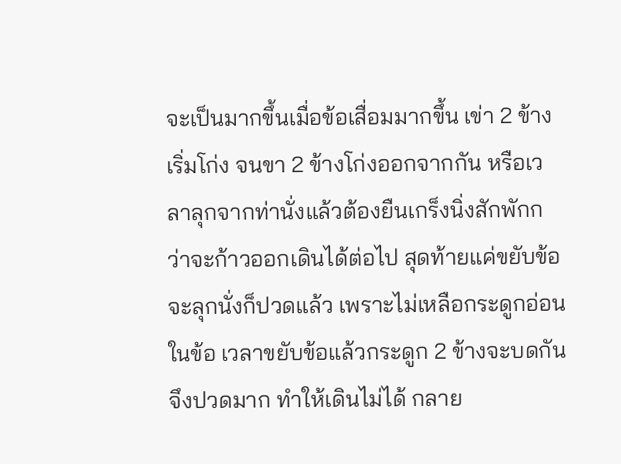จะเป็นมากขึ้นเมื่อข้อเสื่อมมากขึ้น เข่า 2 ข้างเริ่มโก่ง จนขา 2 ข้างโก่งออกจากกัน หรือเวลาลุกจากท่านั่งแล้วต้องยืนเกร็งนิ่งสักพักกว่าจะก้าวออกเดินได้ต่อไป สุดท้ายแค่ขยับข้อจะลุกนั่งก็ปวดแล้ว เพราะไม่เหลือกระดูกอ่อนในข้อ เวลาขยับข้อแล้วกระดูก 2 ข้างจะบดกันจึงปวดมาก ทำให้เดินไม่ได้ กลาย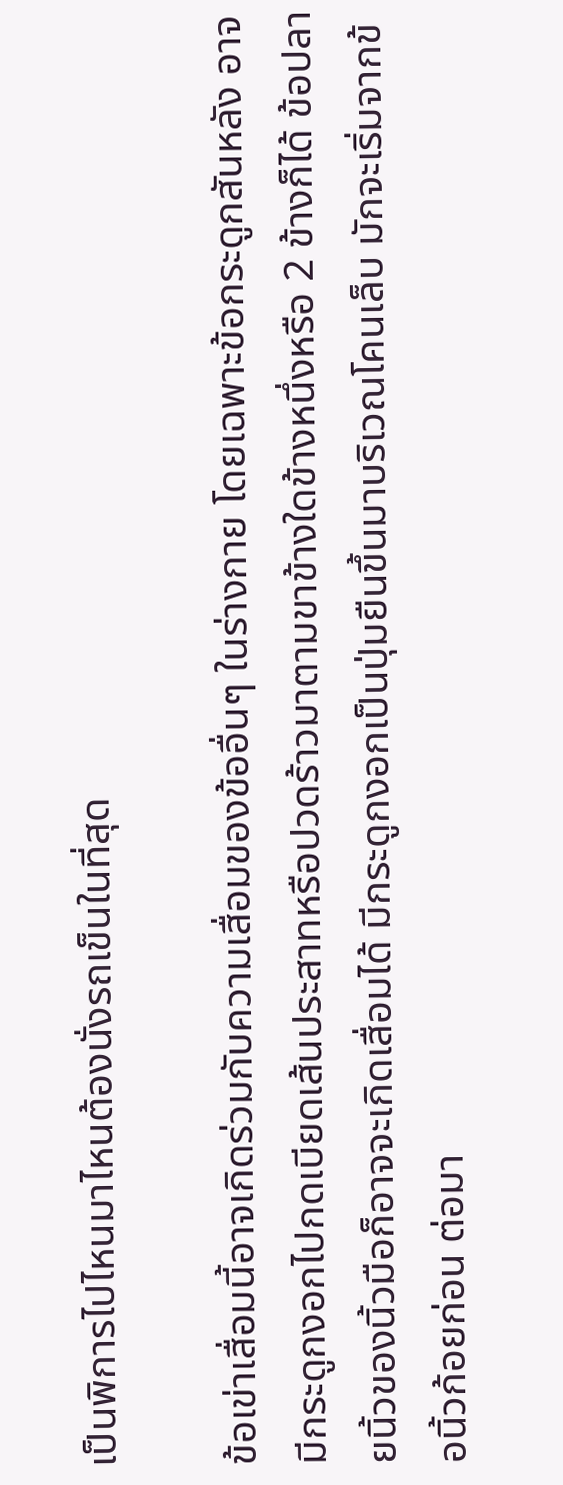เป็นพิการไปไหนมาไหนต้องนั่งรถเข็นในที่สุด

ข้อเข่าเสื่อมนี้อาจเกิดร่วมกับความเสื่อมของข้ออื่นๆ ในร่างกาย โดยเฉพาะข้อกระดูกสันหลัง อาจมีกระดูกงอกไปกดเบียดเส้นประสาทหรือปวดร้าวมาตามขาข้างใดข้างหนึ่งหรือ 2 ข้างก็ได้ ข้อปลายนิ้วของนิ้วมือก็อาจจะเกิดเสื่อมได้ มีกระดูกงอกเป็นปุ่มยืนขึ้นมาบริเวณโคนเล็บ มักจะเริ่มจากข้อนิ้วก้อยก่อน ต่อมา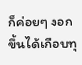ก็ค่อยๆ งอกขึ้นได้เกือบทุ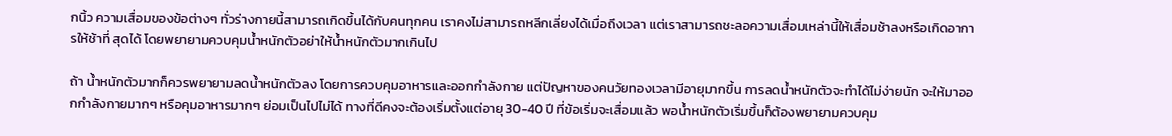กนิ้ว ความเสื่อมของข้อต่างๆ ทั่วร่างกายนี้สามารถเกิดขึ้นได้กับคนทุกคน เราคงไม่สามารถหลีกเลี่ยงได้เมื่อถึงเวลา แต่เราสามารถชะลอความเสื่อมเหล่านี้ให้เสื่อมช้าลงหรือเกิดอาการให้ช้าที่ สุดได้ โดยพยายามควบคุมน้ำหนักตัวอย่าให้น้ำหนักตัวมากเกินไป

ถ้า น้ำหนักตัวมากก็ควรพยายามลดน้ำหนักตัวลง โดยการควบคุมอาหารและออกกำลังกาย แต่ปัญหาของคนวัยทองเวลามีอายุมากขึ้น การลดน้ำหนักตัวจะทำได้ไม่ง่ายนัก จะให้มาออกกำลังกายมากๆ หรือคุมอาหารมากๆ ย่อมเป็นไปไม่ได้ ทางที่ดีคงจะต้องเริ่มตั้งแต่อายุ 30-40 ปี ที่ข้อเริ่มจะเสื่อมแล้ว พอน้ำหนักตัวเริ่มขึ้นก็ต้องพยายามควบคุม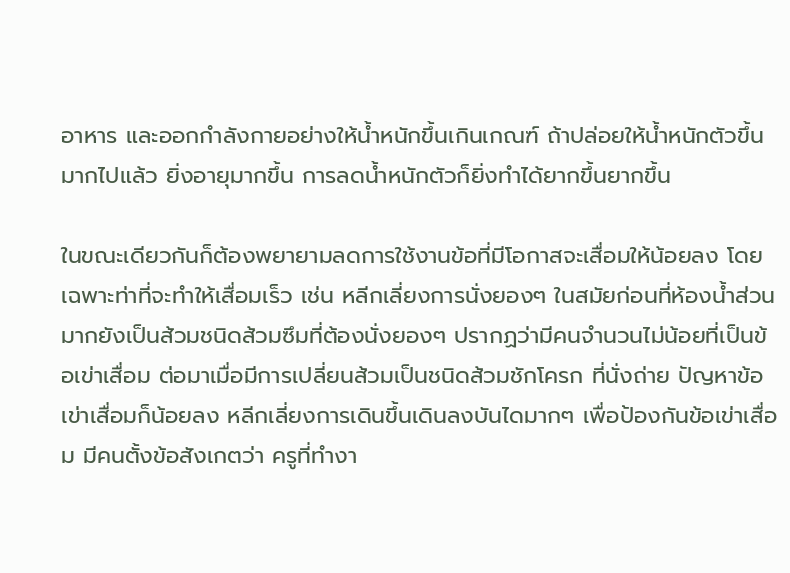อาหาร และออกกำลังกายอย่างให้น้ำหนักขึ้นเกินเกณฑ์ ถ้าปล่อยให้น้ำหนักตัวขึ้นมากไปแล้ว ยิ่งอายุมากขึ้น การลดน้ำหนักตัวก็ยิ่งทำได้ยากขึ้นยากขึ้น

ในขณะเดียวกันก็ต้องพยายามลดการใช้งานข้อที่มีโอกาสจะเสื่อมให้น้อยลง โดยเฉพาะท่าที่จะทำให้เสื่อมเร็ว เช่น หลีกเลี่ยงการนั่งยองๆ ในสมัยก่อนที่ห้องน้ำส่วนมากยังเป็นส้วมชนิดส้วมซึมที่ต้องนั่งยองๆ ปรากฏว่ามีคนจำนวนไม่น้อยที่เป็นข้อเข่าเสื่อม ต่อมาเมื่อมีการเปลี่ยนส้วมเป็นชนิดส้วมชักโครก ที่นั่งถ่าย ปัญหาข้อเข่าเสื่อมก็น้อยลง หลีกเลี่ยงการเดินขึ้นเดินลงบันไดมากๆ เพื่อป้องกันข้อเข่าเสื่อม มีคนตั้งข้อสังเกตว่า ครูที่ทำงา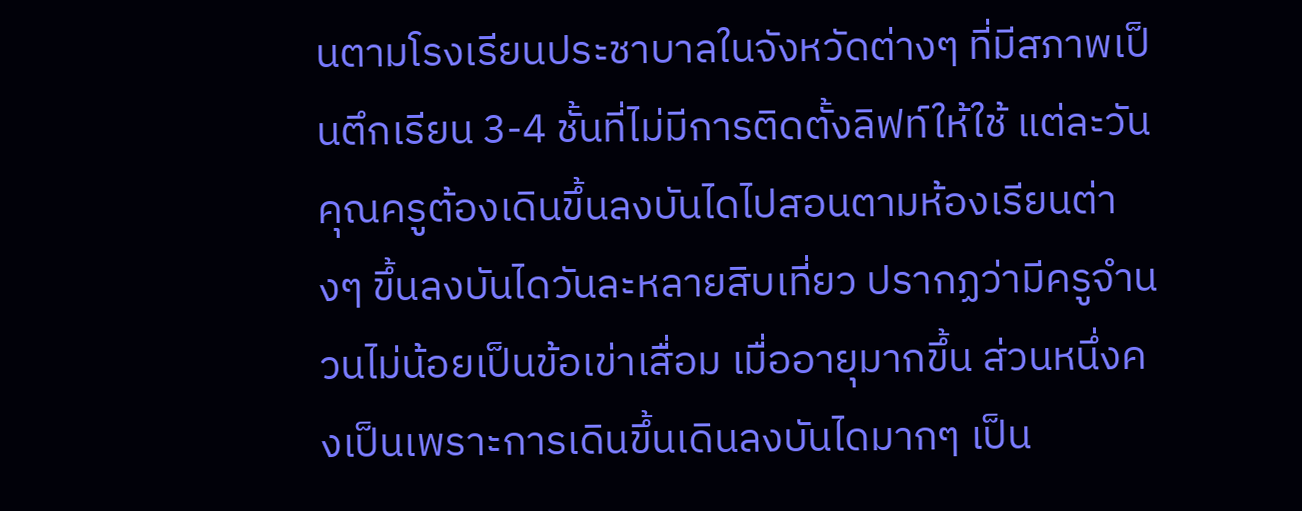นตามโรงเรียนประชาบาลในจังหวัดต่างๆ ที่มีสภาพเป็นตึกเรียน 3-4 ชั้นที่ไม่มีการติดตั้งลิฟท์ให้ใช้ แต่ละวันคุณครูต้องเดินขึ้นลงบันไดไปสอนตามห้องเรียนต่างๆ ขึ้นลงบันไดวันละหลายสิบเที่ยว ปรากฏว่ามีครูจำนวนไม่น้อยเป็นข้อเข่าเสื่อม เมื่ออายุมากขึ้น ส่วนหนึ่งคงเป็นเพราะการเดินขึ้นเดินลงบันไดมากๆ เป็น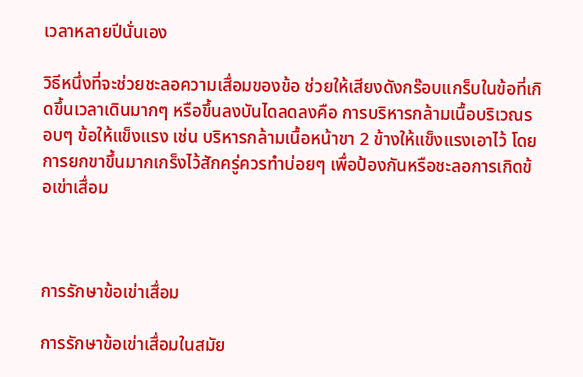เวลาหลายปีนั่นเอง

วิธีหนึ่งที่จะช่วยชะลอความเสื่อมของข้อ ช่วยให้เสียงดังกร๊อบแกร็บในข้อที่เกิดขึ้นเวลาเดินมากๆ หรือขึ้นลงบันไดลดลงคือ การบริหารกล้ามเนื้อบริเวณรอบๆ ข้อให้แข็งแรง เช่น บริหารกล้ามเนื้อหน้าขา 2 ข้างให้แข็งแรงเอาไว้ โดยการยกขาขึ้นมากเกร็งไว้สักครู่ควรทำบ่อยๆ เพื่อป้องกันหรือชะลอการเกิดข้อเข่าเสื่อม



การรักษาข้อเข่าเสื่อม

การรักษาข้อเข่าเสื่อมในสมัย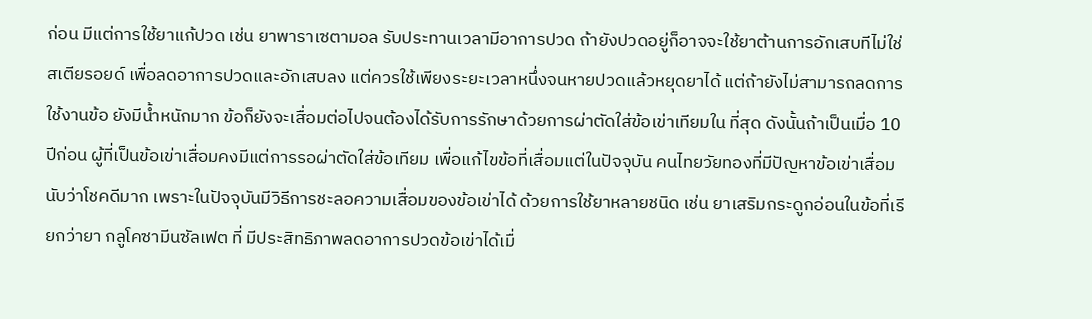ก่อน มีแต่การใช้ยาแก้ปวด เช่น ยาพาราเซตามอล รับประทานเวลามีอาการปวด ถ้ายังปวดอยู่ก็อาจจะใช้ยาต้านการอักเสบทีไม่ใช่สเตียรอยด์ เพื่อลดอาการปวดและอักเสบลง แต่ควรใช้เพียงระยะเวลาหนึ่งจนหายปวดแล้วหยุดยาได้ แต่ถ้ายังไม่สามารถลดการใช้งานข้อ ยังมีน้ำหนักมาก ข้อก็ยังจะเสื่อมต่อไปจนต้องได้รับการรักษาด้วยการผ่าตัดใส่ข้อเข่าเทียมใน ที่สุด ดังนั้นถ้าเป็นเมื่อ 10 ปีก่อน ผู้ที่เป็นข้อเข่าเสื่อมคงมีแต่การรอผ่าตัดใส่ข้อเทียม เพื่อแก้ไขข้อที่เสื่อมแต่ในปัจจุบัน คนไทยวัยทองที่มีปัญหาข้อเข่าเสื่อมนับว่าโชคดีมาก เพราะในปัจจุบันมีวิธีการชะลอความเสื่อมของข้อเข่าได้ ด้วยการใช้ยาหลายชนิด เช่น ยาเสริมกระดูกอ่อนในข้อที่เรียกว่ายา กลูโคซามีนซัลเฟต ที่ มีประสิทธิภาพลดอาการปวดข้อเข่าได้เมื่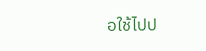อใช้ไปป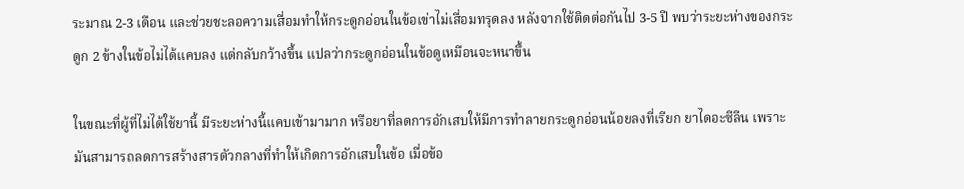ระมาณ 2-3 เดือน และช่วยชะลอความเสื่อมทำให้กระดูกอ่อนในข้อเข่าไม่เสื่อมทรุดลง หลังจากใช้ติดต่อกันไป 3-5 ปี พบว่าระยะห่างของกระดูก 2 ข้างในข้อไม่ได้แคบลง แต่กลับกว้างขึ้น แปลว่ากระดูกอ่อนในข้อดูเหมือนจะหนาขึ้น

ในขณะที่ผู้ที่ไม่ได้ใช้ยานี้ มีระยะห่างนี้แคบเข้ามามาก หรือยาที่ลดการอักเสบให้มีการทำลายกระดูกอ่อนน้อยลงที่เรียก ยาไดอะซีลีน เพราะ มันสามารถลดการสร้างสารตัวกลางที่ทำให้เกิดการอักเสบในข้อ เมื่อข้อ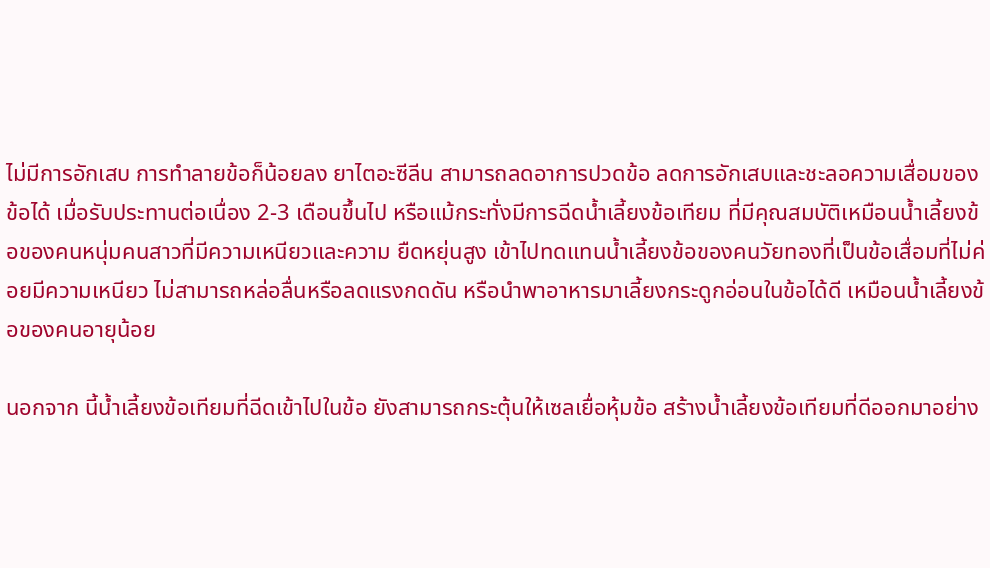ไม่มีการอักเสบ การทำลายข้อก็น้อยลง ยาไตอะซีลีน สามารถลดอาการปวดข้อ ลดการอักเสบและชะลอความเสื่อมของข้อได้ เมื่อรับประทานต่อเนื่อง 2-3 เดือนขึ้นไป หรือแม้กระทั่งมีการฉีดน้ำเลี้ยงข้อเทียม ที่มีคุณสมบัติเหมือนน้ำเลี้ยงข้อของคนหนุ่มคนสาวที่มีความเหนียวและความ ยืดหยุ่นสูง เข้าไปทดแทนน้ำเลี้ยงข้อของคนวัยทองที่เป็นข้อเสื่อมที่ไม่ค่อยมีความเหนียว ไม่สามารถหล่อลื่นหรือลดแรงกดดัน หรือนำพาอาหารมาเลี้ยงกระดูกอ่อนในข้อได้ดี เหมือนน้ำเลี้ยงข้อของคนอายุน้อย

นอกจาก นี้น้ำเลี้ยงข้อเทียมที่ฉีดเข้าไปในข้อ ยังสามารถกระตุ้นให้เซลเยื่อหุ้มข้อ สร้างน้ำเลี้ยงข้อเทียมที่ดีออกมาอย่าง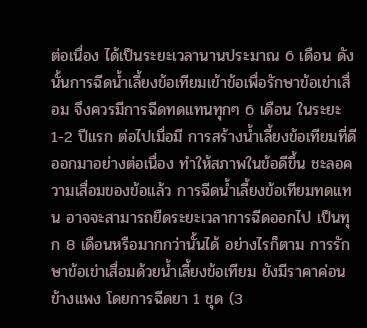ต่อเนื่อง ได้เป็นระยะเวลานานประมาณ 6 เดือน ดังนั้นการฉีดน้ำเลี้ยงข้อเทียมเข้าข้อเพื่อรักษาข้อเข่าเสื่อม จึงควรมีการฉีดทดแทนทุกๆ 6 เดือน ในระยะ 1-2 ปีแรก ต่อไปเมื่อมี การสร้างน้ำเลี้ยงข้อเทียมที่ดีออกมาอย่างต่อเนื่อง ทำให้สภาพในข้อดีขึ้น ชะลอความเสื่อมของข้อแล้ว การฉีดน้ำเลี้ยงข้อเทียมทดแทน อาจจะสามารถยืดระยะเวลาการฉีดออกไป เป็นทุก 8 เดือนหรือมากกว่านั้นได้ อย่างไรก็ตาม การรักษาข้อเข่าเสื่อมด้วยน้ำเลี้ยงข้อเทียม ยังมีราคาค่อนข้างแพง โดยการฉีดยา 1 ชุด (3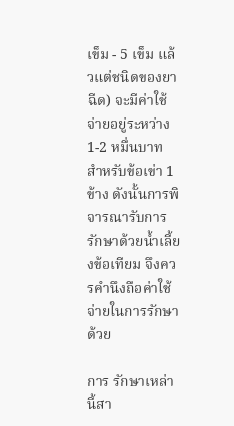เข็ม - 5 เข็ม แล้วแต่ชนิดของยาฉีด) จะมีค่าใช้จ่ายอยู่ระหว่าง 1-2 หมื่นบาท สำหรับข้อเข่า 1 ข้าง ดังนั้นการพิจารณารับการรักษาด้วยน้ำเลี้ยงข้อเทียม จึงควรคำนึงถือค่าใช้จ่ายในการรักษาด้วย

การ รักษาเหล่านี้สา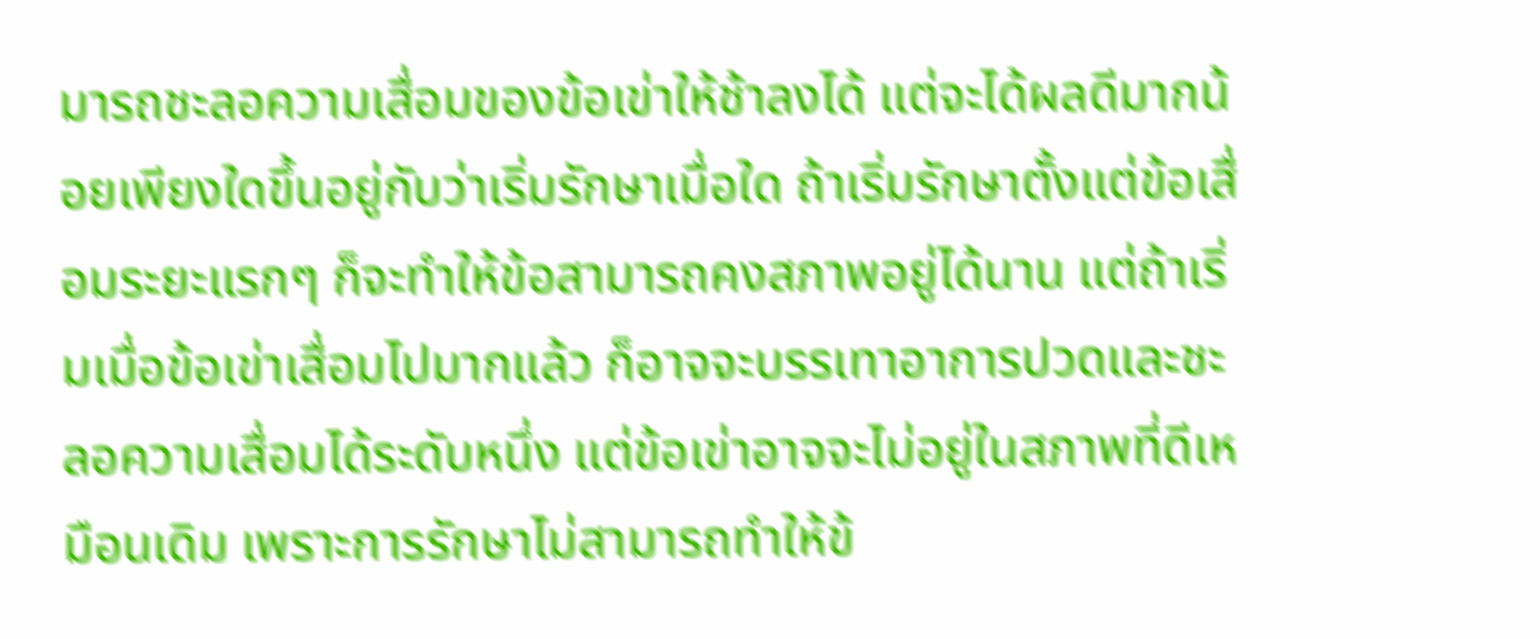มารถชะลอความเสื่อมของข้อเข่าให้ช้าลงได้ แต่จะได้ผลดีมากน้อยเพียงใดขึ้นอยู่กับว่าเริ่มรักษาเมื่อใด ถ้าเริ่มรักษาตั้งแต่ข้อเสื่อมระยะแรกๆ ก็จะทำให้ข้อสามารถคงสภาพอยู่ได้นาน แต่ถ้าเริ่มเมื่อข้อเข่าเสื่อมไปมากแล้ว ก็อาจจะบรรเทาอาการปวดและชะลอความเสื่อมได้ระดับหนึ่ง แต่ข้อเข่าอาจจะไม่อยู่ในสภาพที่ดีเหมือนเดิม เพราะการรักษาไม่สามารถทำให้ข้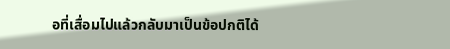อที่เสื่อมไปแล้วกลับมาเป็นข้อปกติได้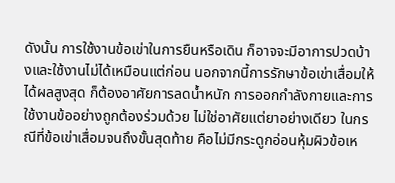ดังนั้น การใช้งานข้อเข่าในการยืนหรือเดิน ก็อาจจะมีอาการปวดบ้างและใช้งานไม่ได้เหมือนแต่ก่อน นอกจากนี้การรักษาข้อเข่าเสื่อมให้ได้ผลสูงสุด ก็ต้องอาศัยการลดน้ำหนัก การออกกำลังกายและการใช้งานข้ออย่างถูกต้องร่วมด้วย ไม่ใช่อาศัยแต่ยาอย่างเดียว ในกรณีที่ข้อเข่าเสื่อมจนถึงขั้นสุดท้าย คือไม่มีกระดูกอ่อนหุ้มผิวข้อเห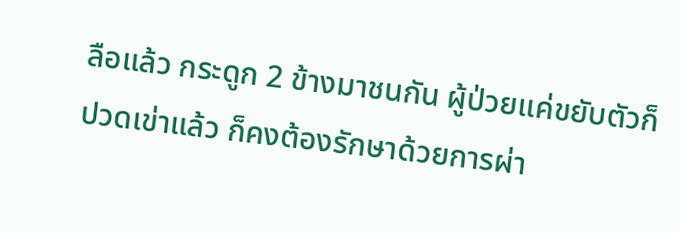ลือแล้ว กระดูก 2 ข้างมาชนกัน ผู้ป่วยแค่ขยับตัวก็ปวดเข่าแล้ว ก็คงต้องรักษาด้วยการผ่า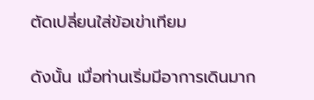ตัดเปลี่ยนใส่ข้อเข่าเทียม

ดังนั้น เมื่อท่านเริ่มมีอาการเดินมาก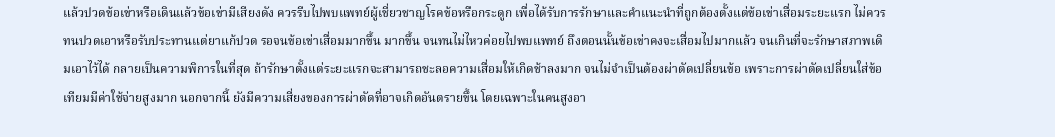แล้วปวดข้อเข่าหรือเดินแล้วข้อเข่ามีเสียงดัง ควรรีบไปพบแพทย์ผู้เชี่ยวชาญโรคข้อหรือกระดูก เพื่อได้รับการรักษาและคำแนะนำที่ถูกต้องตั้งแต่ข้อเข่าเสื่อมระยะแรก ไม่ควรทนปวดเอาหรือรับประทานแต่ยาแก้ปวด รอจนข้อเข่าเสื่อมมากขึ้น มากขึ้น จนทนไม่ไหวค่อยไปพบแพทย์ ถึงตอนนั้นข้อเข่าคงจะเสื่อมไปมากแล้ว จนเกินที่จะรักษาสภาพเดิมเอาไว้ได้ กลายเป็นความพิการในที่สุด ถ้ารักษาตั้งแต่ระยะแรกจะสามารถชะลอความเสื่อมให้เกิดช้าลงมาก จนไม่จำเป็นต้องผ่าตัดเปลี่ยนข้อ เพราะการผ่าตัดเปลี่ยนใส่ข้อเทียมมีค่าใช้จ่ายสูงมาก นอกจากนี้ ยังมีความเสี่ยงของการผ่าตัดที่อาจเกิดอันตรายขึ้น โดยเฉพาะในคนสูงอา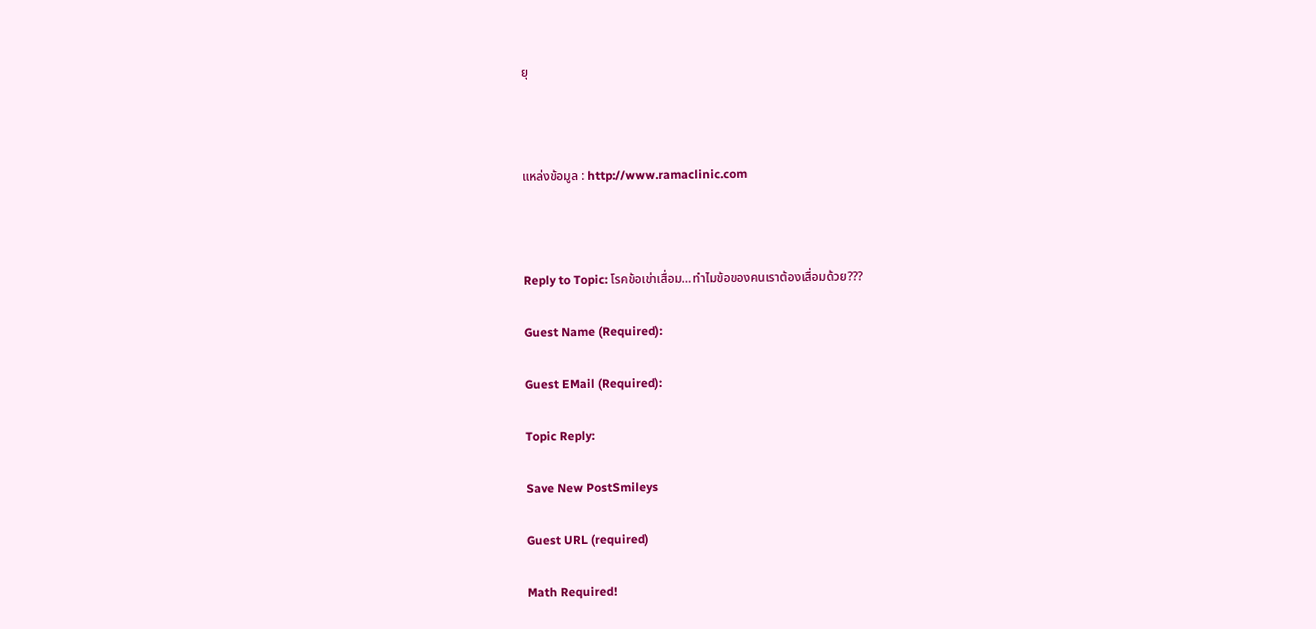ยุ



แหล่งข้อมูล : http://www.ramaclinic.com



Reply to Topic: โรคข้อเข่าเสื่อม…ทำไมข้อของคนเราต้องเสื่อมด้วย???

Guest Name (Required):

Guest EMail (Required):

Topic Reply:

Save New PostSmileys

Guest URL (required)

Math Required!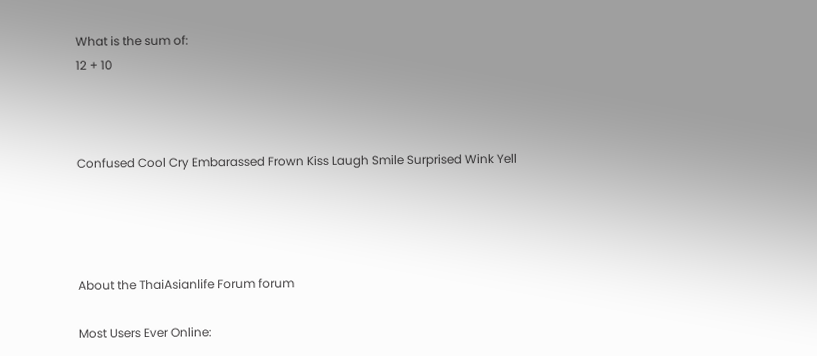What is the sum of:
12 + 10



Confused Cool Cry Embarassed Frown Kiss Laugh Smile Surprised Wink Yell




About the ThaiAsianlife Forum forum

Most Users Ever Online: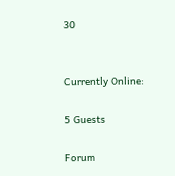30


Currently Online:

5 Guests

Forum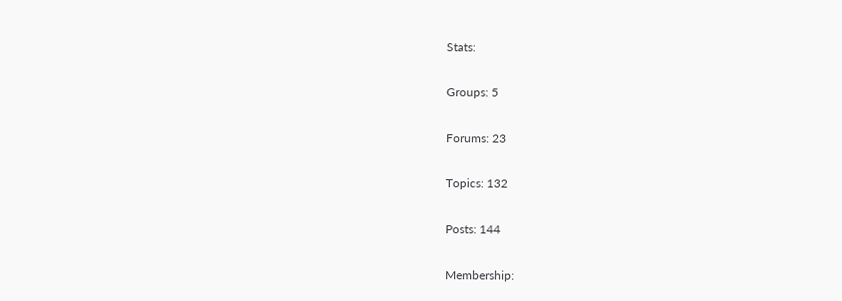Stats:

Groups: 5

Forums: 23

Topics: 132

Posts: 144

Membership: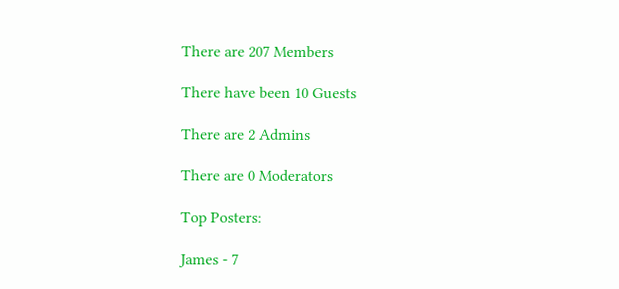There are 207 Members

There have been 10 Guests

There are 2 Admins

There are 0 Moderators

Top Posters:

James - 7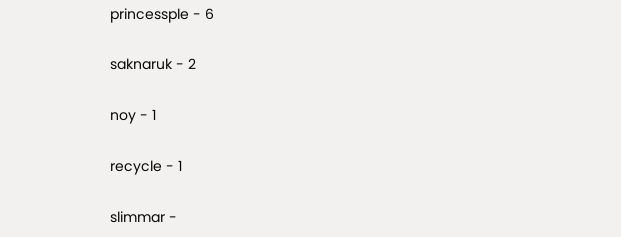princessple - 6

saknaruk - 2

noy - 1

recycle - 1

slimmar -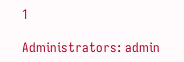1

Administrators: admin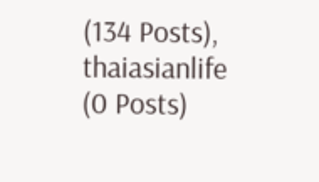(134 Posts), thaiasianlife (0 Posts)